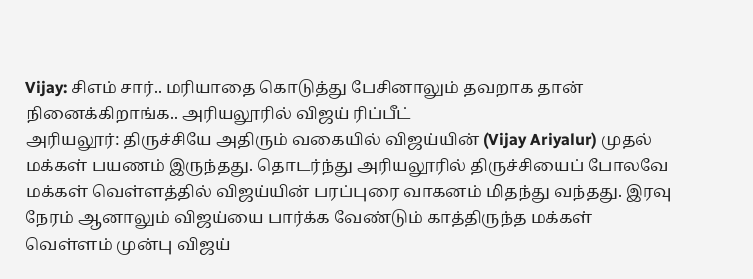Vijay: சிஎம் சார்.. மரியாதை கொடுத்து பேசினாலும் தவறாக தான் நினைக்கிறாங்க.. அரியலூரில் விஜய் ரிப்பீட்
அரியலூர்: திருச்சியே அதிரும் வகையில் விஜய்யின் (Vijay Ariyalur) முதல் மக்கள் பயணம் இருந்தது. தொடர்ந்து அரியலூரில் திருச்சியைப் போலவே மக்கள் வெள்ளத்தில் விஜய்யின் பரப்புரை வாகனம் மிதந்து வந்தது. இரவு நேரம் ஆனாலும் விஜய்யை பார்க்க வேண்டும் காத்திருந்த மக்கள் வெள்ளம் முன்பு விஜய்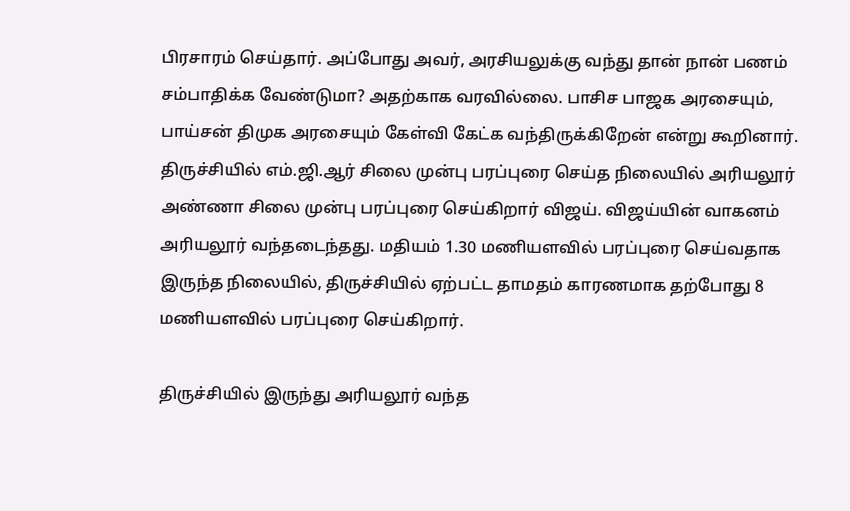பிரசாரம் செய்தார். அப்போது அவர், அரசியலுக்கு வந்து தான் நான் பணம் சம்பாதிக்க வேண்டுமா? அதற்காக வரவில்லை. பாசிச பாஜக அரசையும், பாய்சன் திமுக அரசையும் கேள்வி கேட்க வந்திருக்கிறேன் என்று கூறினார்.
திருச்சியில் எம்.ஜி.ஆர் சிலை முன்பு பரப்புரை செய்த நிலையில் அரியலூர் அண்ணா சிலை முன்பு பரப்புரை செய்கிறார் விஜய். விஜய்யின் வாகனம் அரியலூர் வந்தடைந்தது. மதியம் 1.30 மணியளவில் பரப்புரை செய்வதாக இருந்த நிலையில், திருச்சியில் ஏற்பட்ட தாமதம் காரணமாக தற்போது 8 மணியளவில் பரப்புரை செய்கிறார்.

திருச்சியில் இருந்து அரியலூர் வந்த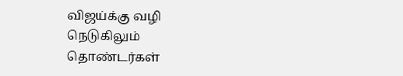விஜய்க்கு வழி நெடுகிலும் தொண்டர்கள்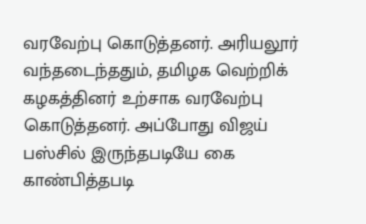வரவேற்பு கொடுத்தனர். அரியலூர் வந்தடைந்ததும், தமிழக வெற்றிக் கழகத்தினர் உற்சாக வரவேற்பு கொடுத்தனர். அப்போது விஜய் பஸ்சில் இருந்தபடியே கை காண்பித்தபடி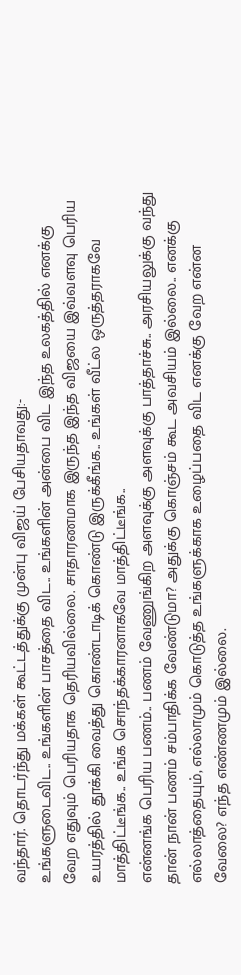வந்தார். தொடர்ந்து மக்கள் கூட்டத்துக்கு முன்பு விஜய் பேசியதாவது:-
உங்களுடைவிட.. உங்களின் பாசத்தை விட.. உங்களின் அன்பை விட இந்த உலகத்தில் எனக்கு வேற எதுவும் பெரியதாக தெரியவில்லை. சாதாரணமாக இருந்த இந்த விஜயை இவ்வளவு பெரிய உயரத்தில் தூக்கி வைத்து கொண்டாடிக் கொண்டு இருக்கீங்க.. உங்கள் வீட்ல ஒருத்தராகவே மாத்திட்டீங்க.. உங்க சொந்தக்காரனாகவே மாத்திட்டீங்க..
என்னங்க பெரிய பணம்.. பணம் வேணுங்கிற அளவுக்கு அளவுக்கு பாத்தாச்சு.. அரசியலுக்கு வந்து தான் நான் பணம் சம்பாதிக்க வேண்டுமா? அதுக்கு கொஞ்சம் கூட அவசியம் இல்லை.. எனக்கு எல்லாத்தையும், எல்லாமும் கொடுத்த உங்களுக்காக உழைப்பதை விட எனக்கு வேற என்ன வேலை? எந்த எண்ணமும் இல்லை.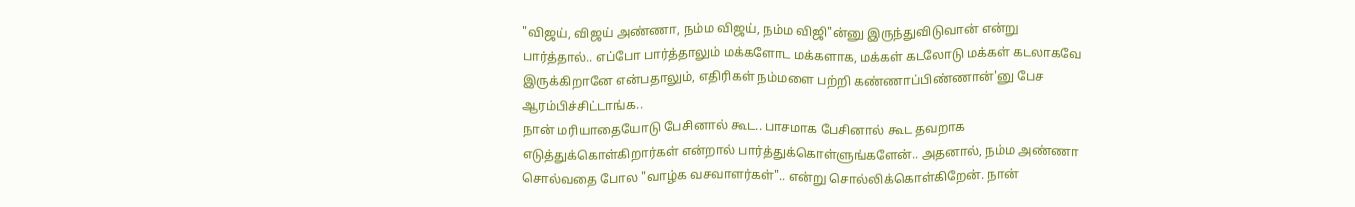"விஜய், விஜய் அண்ணா, நம்ம விஜய், நம்ம விஜி"ன்னு இருந்துவிடுவான் என்று பார்த்தால்.. எப்போ பார்த்தாலும் மக்களோட மக்களாக, மக்கள் கடலோடு மக்கள் கடலாகவே இருக்கிறானே என்பதாலும், எதிரிகள் நம்மளை பற்றி கண்ணாப்பிண்ணான்'னு பேச ஆரம்பிச்சிட்டாங்க..
நான் மரியாதையோடு பேசினால் கூட.. பாசமாக பேசினால் கூட தவறாக எடுத்துக்கொள்கிறார்கள் என்றால் பார்த்துக்கொள்ளுங்களேன்.. அதனால், நம்ம அண்ணா சொல்வதை போல "வாழ்க வசவாளர்கள்".. என்று சொல்லிக்கொள்கிறேன். நான்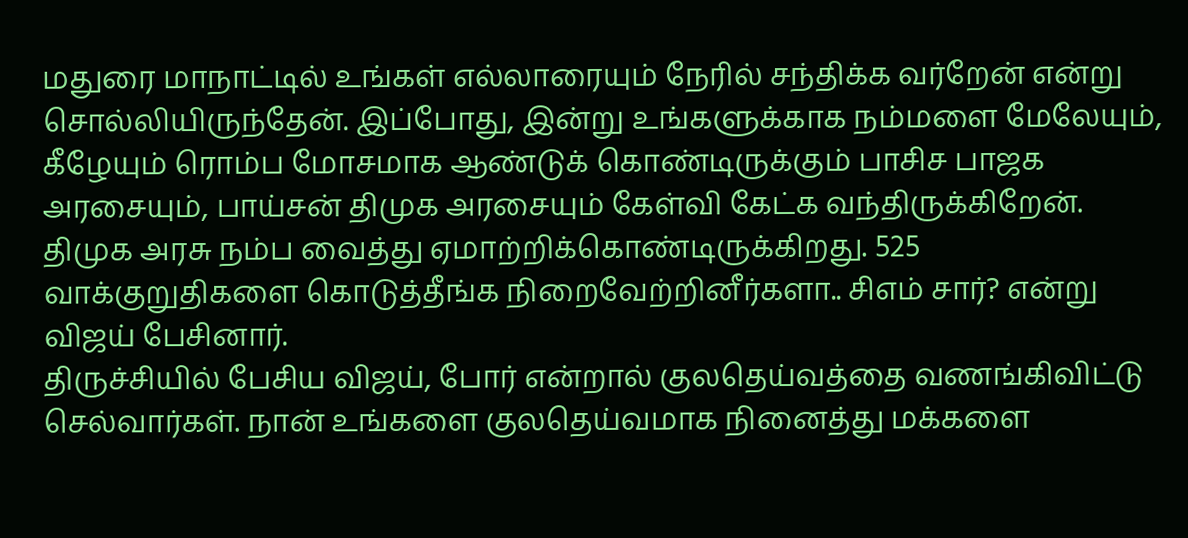மதுரை மாநாட்டில் உங்கள் எல்லாரையும் நேரில் சந்திக்க வர்றேன் என்று சொல்லியிருந்தேன். இப்போது, இன்று உங்களுக்காக நம்மளை மேலேயும், கீழேயும் ரொம்ப மோசமாக ஆண்டுக் கொண்டிருக்கும் பாசிச பாஜக அரசையும், பாய்சன் திமுக அரசையும் கேள்வி கேட்க வந்திருக்கிறேன்.
திமுக அரசு நம்ப வைத்து ஏமாற்றிக்கொண்டிருக்கிறது. 525 வாக்குறுதிகளை கொடுத்தீங்க நிறைவேற்றினீர்களா.. சிஎம் சார்? என்று விஜய் பேசினார்.
திருச்சியில் பேசிய விஜய், போர் என்றால் குலதெய்வத்தை வணங்கிவிட்டு செல்வார்கள். நான் உங்களை குலதெய்வமாக நினைத்து மக்களை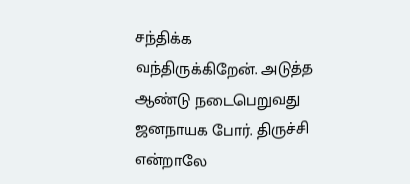சந்திக்க வந்திருக்கிறேன். அடுத்த ஆண்டு நடைபெறுவது ஜனநாயக போர். திருச்சி என்றாலே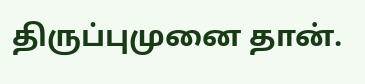திருப்புமுனை தான்.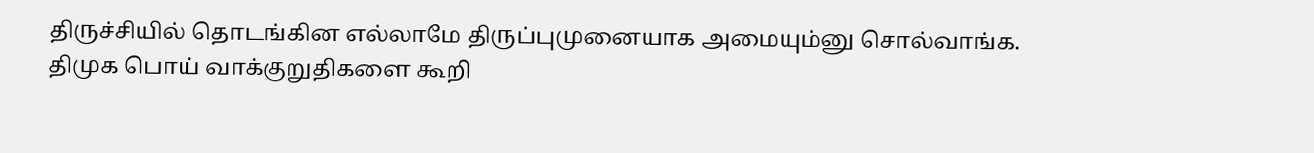திருச்சியில் தொடங்கின எல்லாமே திருப்புமுனையாக அமையும்னு சொல்வாங்க.
திமுக பொய் வாக்குறுதிகளை கூறி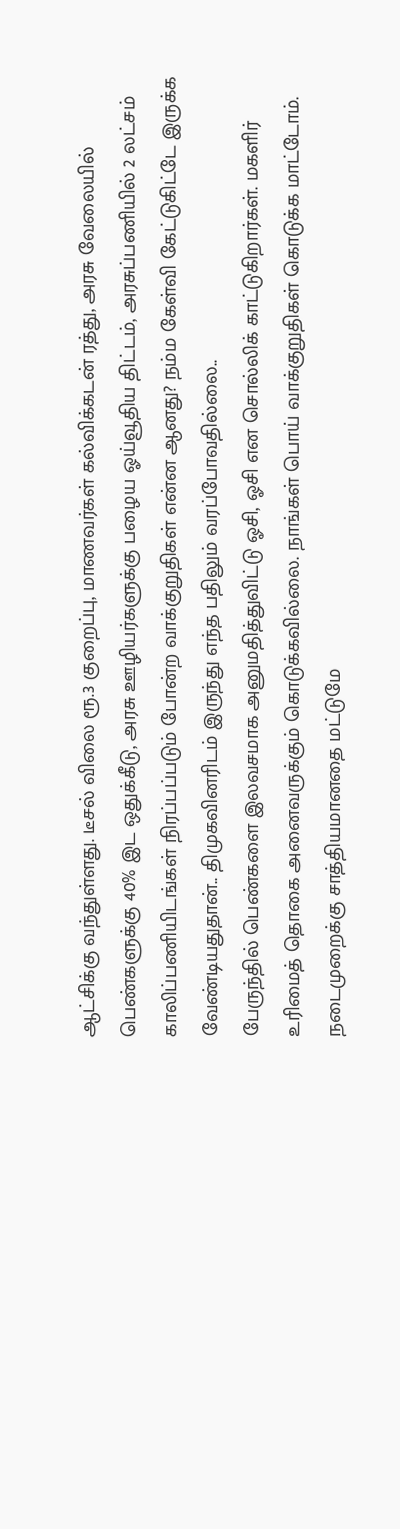ஆட்சிக்கு வந்துள்ளது. டீசல் விலை ரூ.3 குறைப்பு, மாணவர்கள் கல்விக்கடன் ரத்து, அரசு வேலையில் பெண்களுக்கு 40% இட ஒதுக்கீடு, அரசு ஊழியர்களுக்கு பழைய ஓய்வூதிய திட்டம், அரசுப்பணியில் 2 லட்சம் காலிப்பணியிடங்கள் நிரப்பப்படும் போன்ற வாக்குறுதிகள் என்ன ஆனது? நம்ம கேள்வி கேட்டுகிட்டே இருக்க வேண்டியதுதான்.. திமுகவினரிடம் இருந்து எந்த பதிலும் வரப்போவதில்லை..
பேருந்தில் பெண்களை இலவசமாக அனுமதித்துவிட்டு ஓசி, ஓசி என சொல்லிக் காட்டுகிறார்கள். மகளிர் உரிமைத் தொகை அனைவருக்கும் கொடுக்கவில்லை. நாங்கள் பொய் வாக்குறுதிகள் கொடுக்க மாட்டோம். நடைமுறைக்கு சாத்தியமானதை மட்டுமே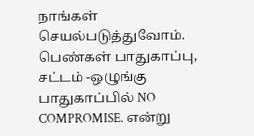நாங்கள் செயல்படுத்துவோம். பெண்கள் பாதுகாப்பு, சட்டம் -ஒழுங்கு பாதுகாப்பில் NO COMPROMISE. என்று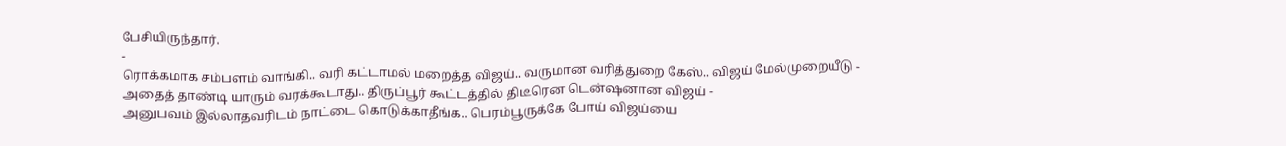பேசியிருந்தார்.
-
ரொக்கமாக சம்பளம் வாங்கி.. வரி கட்டாமல் மறைத்த விஜய்.. வருமான வரித்துறை கேஸ்.. விஜய் மேல்முறையீடு -
அதைத் தாண்டி யாரும் வரக்கூடாது.. திருப்பூர் கூட்டத்தில் திடீரென டென்ஷனான விஜய் -
அனுபவம் இல்லாதவரிடம் நாட்டை கொடுக்காதீங்க.. பெரம்பூருக்கே போய் விஜய்யை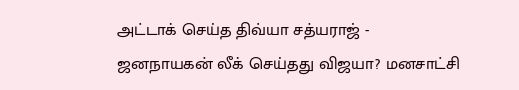அட்டாக் செய்த திவ்யா சத்யராஜ் -
ஜனநாயகன் லீக் செய்தது விஜயா? மனசாட்சி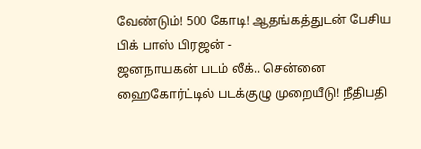வேண்டும்! 500 கோடி! ஆதங்கத்துடன் பேசிய பிக் பாஸ் பிரஜன் -
ஜனநாயகன் படம் லீக்.. சென்னை ஹைகோர்ட்டில் படக்குழு முறையீடு! நீதிபதி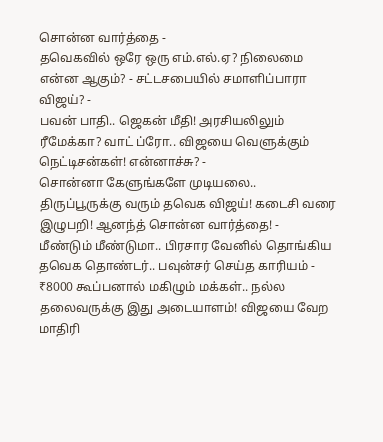சொன்ன வார்த்தை -
தவெகவில் ஒரே ஒரு எம்.எல்.ஏ? நிலைமை என்ன ஆகும்? - சட்டசபையில் சமாளிப்பாரா விஜய்? -
பவன் பாதி.. ஜெகன் மீதி! அரசியலிலும் ரீமேக்கா? வாட் ப்ரோ.. விஜயை வெளுக்கும் நெட்டிசன்கள்! என்னாச்சு? -
சொன்னா கேளுங்களே முடியலை.. திருப்பூருக்கு வரும் தவெக விஜய்! கடைசி வரை இழுபறி! ஆனந்த் சொன்ன வார்த்தை! -
மீண்டும் மீண்டுமா.. பிரசார வேனில் தொங்கிய தவெக தொண்டர்.. பவுன்சர் செய்த காரியம் -
₹8000 கூப்பனால் மகிழும் மக்கள்.. நல்ல தலைவருக்கு இது அடையாளம்! விஜயை வேற மாதிரி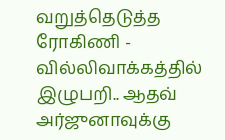வறுத்தெடுத்த ரோகிணி -
வில்லிவாக்கத்தில் இழுபறி.. ஆதவ் அர்ஜுனாவுக்கு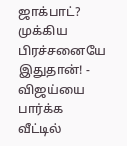ஜாக்பாட்? முக்கிய பிரச்சனையே இதுதான்! -
விஜய்யை பார்க்க வீட்டில்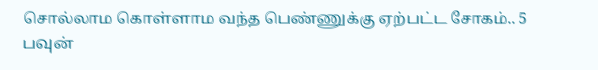சொல்லாம கொள்ளாம வந்த பெண்ணுக்கு ஏற்பட்ட சோகம்.. 5 பவுன்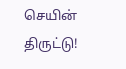செயின் திருட்டு!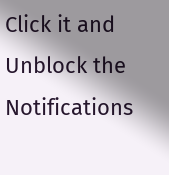Click it and Unblock the Notifications